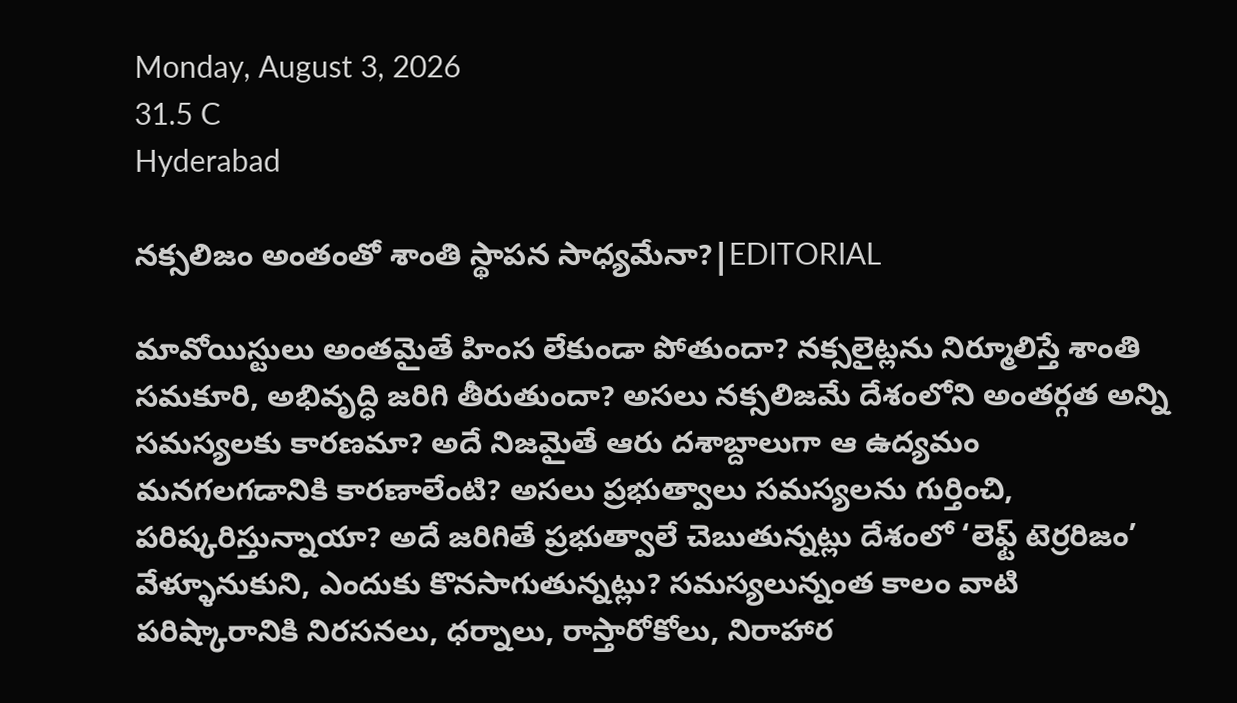Monday, August 3, 2026
31.5 C
Hyderabad

నక్సలిజం అంతంతో శాంతి స్థాపన సాధ్యమేనా?|EDITORIAL

మావోయిస్టులు అంతమైతే హింస లేకుండా పోతుందా? నక్సలైట్లను నిర్మూలిస్తే శాంతి సమకూరి, అభివృద్ధి జరిగి తీరుతుందా? అసలు నక్సలిజమే దేశంలోని అంతర్గత అన్ని సమస్యలకు కారణమా? అదే నిజమైతే ఆరు దశాబ్దాలుగా ఆ ఉద్యమం మనగలగడానికి కారణాలేంటి? అసలు ప్రభుత్వాలు సమస్యలను గుర్తించి, పరిష్కరిస్తున్నాయా? అదే జరిగితే ప్రభుత్వాలే చెబుతున్నట్లు దేశంలో ‘లెఫ్ట్ టెర్రరిజం’ వేళ్ళూనుకుని, ఎందుకు కొనసాగుతున్నట్లు? సమస్యలున్నంత కాలం వాటి పరిష్కారానికి నిరసనలు, ధర్నాలు, రాస్తారోకోలు, నిరాహార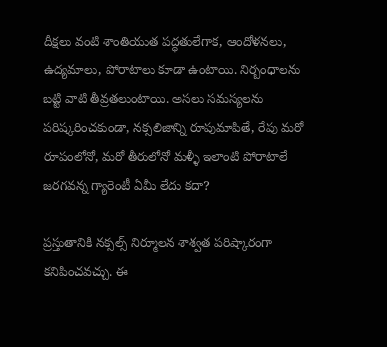దీక్షలు వంటి శాంతియుత పద్ధతులేగాక, ఆందోళనలు, ఉద్యమాలు, పోరాటాలు కూడా ఉంటాయి. నిర్బంధాలను బట్టి వాటి తీవ్రతలుంటాయి. అసలు సమస్యలను పరిష్కరించకుండా, నక్సలిజాన్ని రూపుమాపితే, రేపు మరో రూపంలోనో, మరో తీరులోనో మళ్ళీ ఇలాంటి పోరాటాలే జరగవన్న గ్యారెంటీ ఏమీ లేదు కదా?

ప్రస్తుతానికి నక్సల్స్ నిర్మూలన శాశ్వత పరిష్కారంగా కనిపించవచ్చు. ఈ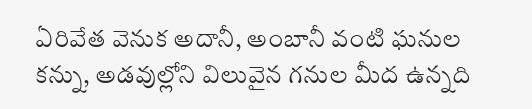ఏరివేత వెనుక అదానీ, అంబానీ వంటి ఘనుల కన్ను, అడవుల్లోని విలువైన గనుల మీద ఉన్నది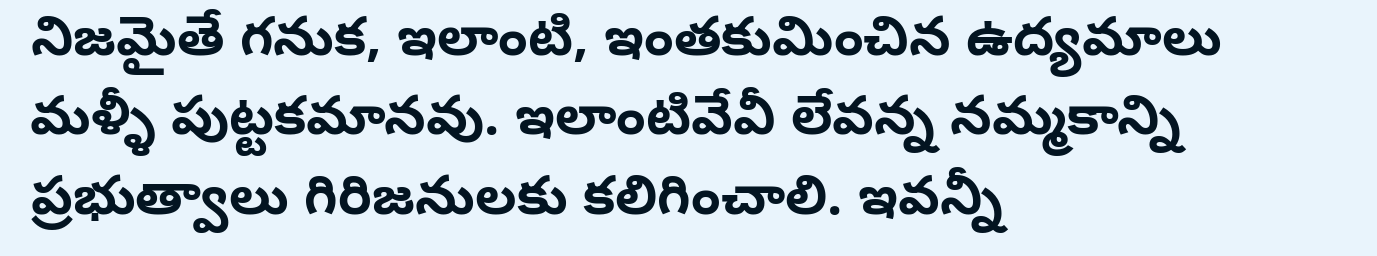నిజమైతే గనుక, ఇలాంటి, ఇంతకుమించిన ఉద్యమాలు మళ్ళీ పుట్టకమానవు. ఇలాంటివేవీ లేవన్న నమ్మకాన్ని ప్రభుత్వాలు గిరిజనులకు కలిగించాలి. ఇవన్నీ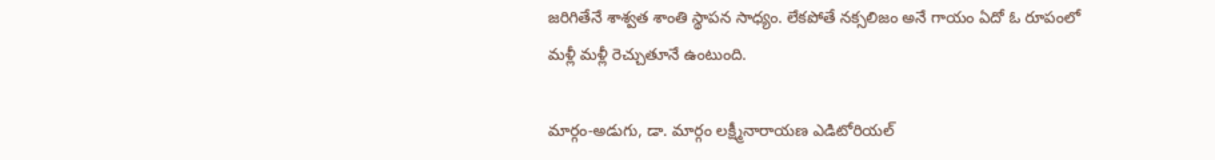జరిగితేనే శాశ్వత శాంతి స్థాపన సాధ్యం. లేకపోతే నక్సలిజం అనే గాయం ఏదో ఓ రూపంలో మళ్లీ మళ్లీ రెచ్చుతూనే ఉంటుంది.

మార్గం-అడుగు, డా. మార్గం లక్ష్మీనారాయణ ఎడిటోరియల్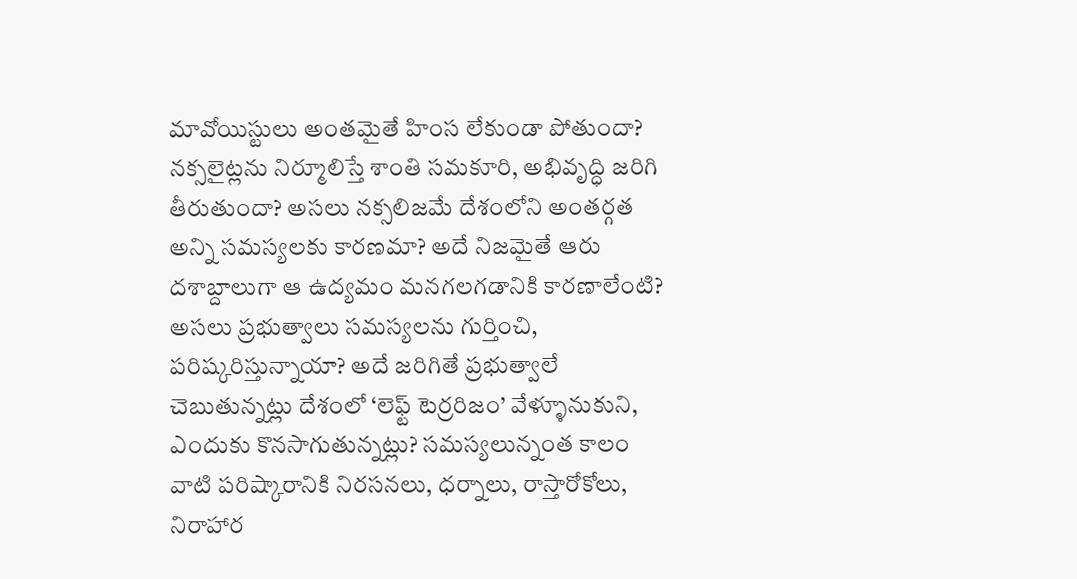మావోయిస్టులు అంతమైతే హింస లేకుండా పోతుందా? నక్సలైట్లను నిర్మూలిస్తే శాంతి సమకూరి, అభివృద్ధి జరిగి తీరుతుందా? అసలు నక్సలిజమే దేశంలోని అంతర్గత అన్ని సమస్యలకు కారణమా? అదే నిజమైతే ఆరు దశాబ్దాలుగా ఆ ఉద్యమం మనగలగడానికి కారణాలేంటి? అసలు ప్రభుత్వాలు సమస్యలను గుర్తించి, పరిష్కరిస్తున్నాయా? అదే జరిగితే ప్రభుత్వాలే చెబుతున్నట్లు దేశంలో ‘లెఫ్ట్ టెర్రరిజం’ వేళ్ళూనుకుని, ఎందుకు కొనసాగుతున్నట్లు? సమస్యలున్నంత కాలం వాటి పరిష్కారానికి నిరసనలు, ధర్నాలు, రాస్తారోకోలు, నిరాహార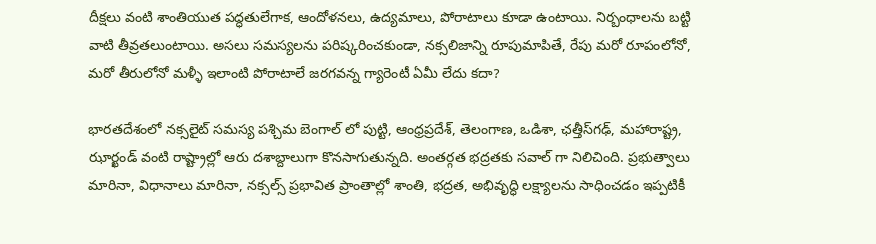దీక్షలు వంటి శాంతియుత పద్ధతులేగాక, ఆందోళనలు, ఉద్యమాలు, పోరాటాలు కూడా ఉంటాయి. నిర్బంధాలను బట్టి వాటి తీవ్రతలుంటాయి. అసలు సమస్యలను పరిష్కరించకుండా, నక్సలిజాన్ని రూపుమాపితే, రేపు మరో రూపంలోనో, మరో తీరులోనో మళ్ళీ ఇలాంటి పోరాటాలే జరగవన్న గ్యారెంటీ ఏమీ లేదు కదా?

భారతదేశంలో నక్సలైట్ సమస్య పశ్చిమ బెంగాల్ లో పుట్టి, ఆంధ్రప్రదేశ్, తెలంగాణ, ఒడిశా, ఛత్తీస్‌గఢ్, మహారాష్ట్ర, ఝార్ఖండ్ వంటి రాష్ట్రాల్లో ఆరు దశాబ్దాలుగా కొనసాగుతున్నది. అంతర్గత భద్రతకు సవాల్ గా నిలిచింది. ప్రభుత్వాలు మారినా, విధానాలు మారినా, నక్సల్స్‌ ప్రభావిత ప్రాంతాల్లో శాంతి, భద్రత, అభివృద్ధి లక్ష్యాలను సాధించడం ఇప్పటికీ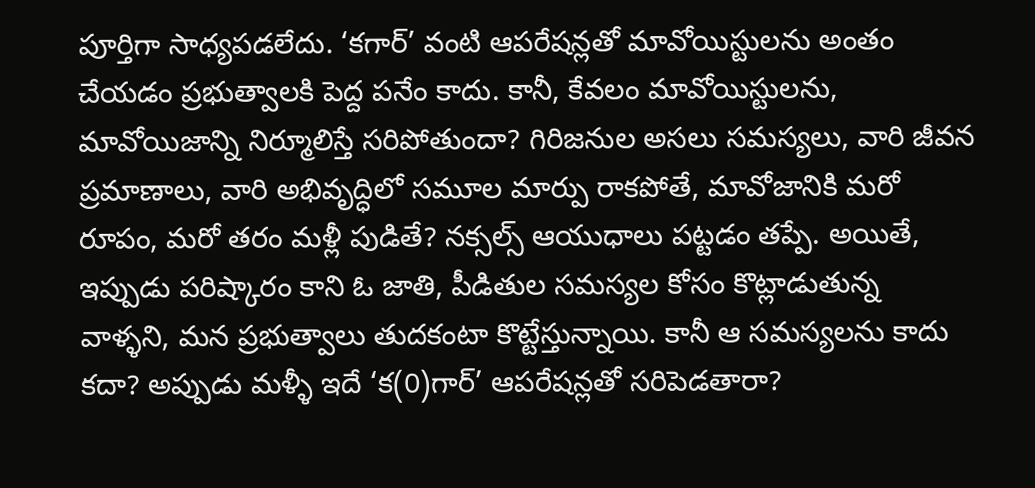పూర్తిగా సాధ్యపడలేదు. ‘కగార్’ వంటి ఆపరేషన్లతో మావోయిస్టులను అంతం చేయడం ప్రభుత్వాలకి పెద్ద పనేం కాదు. కానీ, కేవలం మావోయిస్టులను, మావోయిజాన్ని నిర్మూలిస్తే సరిపోతుందా? గిరిజనుల అసలు సమస్యలు, వారి జీవన ప్రమాణాలు, వారి అభివృద్ధిలో సమూల మార్పు రాకపోతే, మావోజానికి మరో రూపం, మరో తరం మళ్లీ పుడితే? నక్సల్స్ ఆయుధాలు పట్టడం తప్పే. అయితే, ఇప్పుడు పరిష్కారం కాని ఓ జాతి, పీడితుల సమస్యల కోసం కొట్లాడుతున్న వాళ్ళని, మన ప్రభుత్వాలు తుదకంటా కొట్టేస్తున్నాయి. కానీ ఆ సమస్యలను కాదు కదా? అప్పుడు మళ్ళీ ఇదే ‘క(0)గార్’ ఆపరేషన్లతో సరిపెడతారా?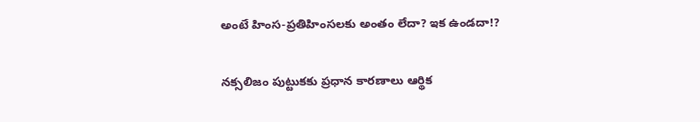అంటే హింస-ప్రతిహింసలకు అంతం లేదా? ఇక ఉండదా!?

నక్సలిజం పుట్టుకకు ప్రధాన కారణాలు ఆర్థిక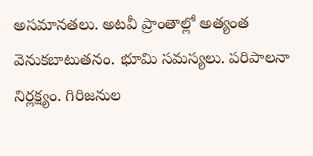అసమానతలు. అటవీ ప్రాంతాల్లో అత్యంత వెనుకబాటుతనం. భూమి సమస్యలు. పరిపాలనా నిర్లక్ష్యం. గిరిజనుల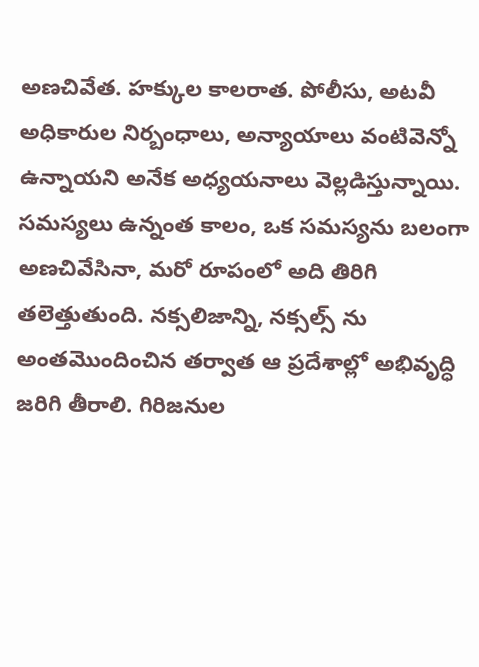అణచివేత. హక్కుల కాలరాత. పోలీసు, అటవీ అధికారుల నిర్బంధాలు, అన్యాయాలు వంటివెన్నో ఉన్నాయని అనేక అధ్యయనాలు వెల్లడిస్తున్నాయి. సమస్యలు ఉన్నంత కాలం, ఒక సమస్యను బలంగా అణచివేసినా, మరో రూపంలో అది తిరిగి తలెత్తుతుంది. నక్సలిజాన్ని, నక్సల్స్ ను అంతమొందించిన తర్వాత ఆ ప్రదేశాల్లో అభివృద్ధి జరిగి తీరాలి. గిరిజనుల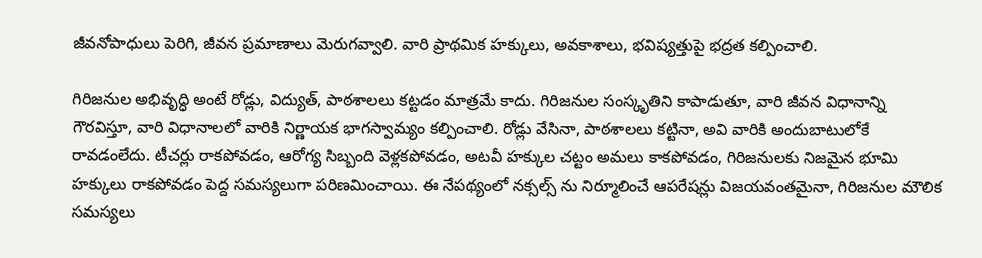జీవనోపాధులు పెరిగి, జీవన ప్రమాణాలు మెరుగవ్వాలి. వారి ప్రాథమిక హక్కులు, అవకాశాలు, భవిష్యత్తుపై భద్రత కల్పించాలి.

గిరిజనుల అభివృద్ధి అంటే రోడ్లు, విద్యుత్, పాఠశాలలు కట్టడం మాత్రమే కాదు. గిరిజనుల సంస్కృతిని కాపాడుతూ, వారి జీవన విధానాన్ని గౌరవిస్తూ, వారి విధానాలలో వారికి నిర్ణాయక భాగస్వామ్యం కల్పించాలి. రోడ్లు వేసినా, పాఠశాలలు కట్టినా, అవి వారికి అందుబాటులోకే రావడంలేదు. టీచర్లు రాకపోవడం, ఆరోగ్య సిబ్బంది వెళ్లకపోవడం, అటవీ హక్కుల చట్టం అమలు కాకపోవడం, గిరిజనులకు నిజమైన భూమి హక్కులు రాకపోవడం పెద్ద సమస్యలుగా పరిణమించాయి. ఈ నేపథ్యంలో నక్సల్స్ ను నిర్మూలించే ఆపరేషన్లు విజయవంతమైనా, గిరిజనుల మౌలిక సమస్యలు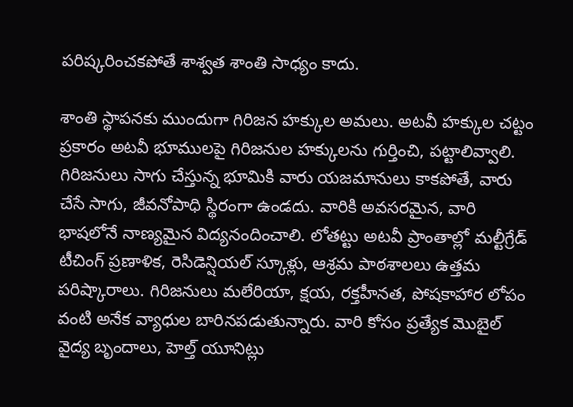పరిష్కరించకపోతే శాశ్వత శాంతి సాధ్యం కాదు.

శాంతి స్థాపనకు ముందుగా గిరిజన హక్కుల అమలు. అటవీ హక్కుల చట్టం ప్రకారం అటవీ భూములపై గిరిజనుల హక్కులను గుర్తించి, పట్టాలివ్వాలి. గిరిజనులు సాగు చేస్తున్న భూమికి వారు యజమానులు కాకపోతే, వారు చేసే సాగు, జీవనోపాధి స్థిరంగా ఉండదు. వారికి అవసరమైన, వారి భాషలోనే నాణ్యమైన విద్యనందించాలి. లోతట్టు అటవీ ప్రాంతాల్లో మల్టీగ్రేడ్ టీచింగ్ ప్రణాళిక, రెసిడెన్షియల్ స్కూళ్లు, ఆశ్రమ పాఠశాలలు ఉత్తమ పరిష్కారాలు. గిరిజనులు మలేరియా, క్షయ, రక్తహీనత, పోషకాహార లోపం వంటి అనేక వ్యాధుల బారినపడుతున్నారు. వారి కోసం ప్రత్యేక మొబైల్ వైద్య బృందాలు, హెల్త్ యూనిట్లు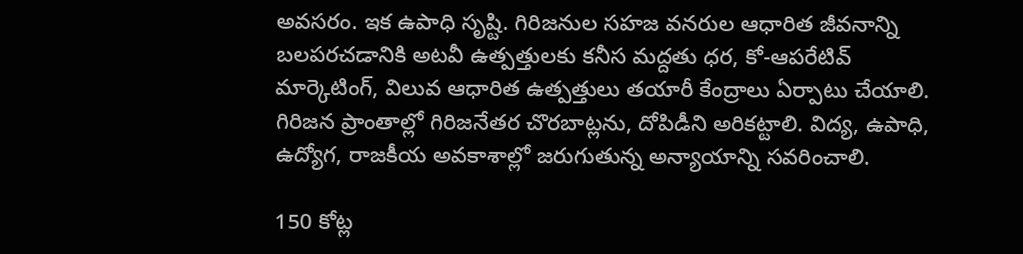అవసరం. ఇక ఉపాధి సృష్టి. గిరిజనుల సహజ వనరుల ఆధారిత జీవనాన్ని బలపరచడానికి అటవీ ఉత్పత్తులకు కనీస మద్దతు ధర, కో-ఆపరేటివ్ మార్కెటింగ్, విలువ ఆధారిత ఉత్పత్తులు తయారీ కేంద్రాలు ఏర్పాటు చేయాలి. గిరిజన ప్రాంతాల్లో గిరిజనేతర చొరబాట్లను, దోపిడీని అరికట్టాలి. విద్య, ఉపాధి, ఉద్యోగ, రాజకీయ అవకాశాల్లో జరుగుతున్న అన్యాయాన్ని సవరించాలి.

150 కోట్ల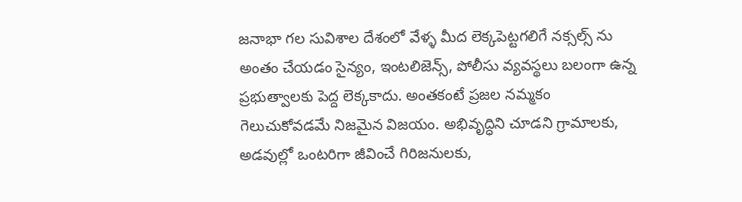జనాభా గల సువిశాల దేశంలో వేళ్ళ మీద లెక్కపెట్టగలిగే నక్సల్స్ ను అంతం చేయడం సైన్యం, ఇంటలిజెన్స్, పోలీసు వ్యవస్థలు బలంగా ఉన్న ప్రభుత్వాలకు పెద్ద లెక్కకాదు. అంతకంటే ప్రజల నమ్మకం గెలుచుకోవడమే నిజమైన విజయం. అభివృద్ధిని చూడని గ్రామాలకు, అడవుల్లో ఒంటరిగా జీవించే గిరిజనులకు,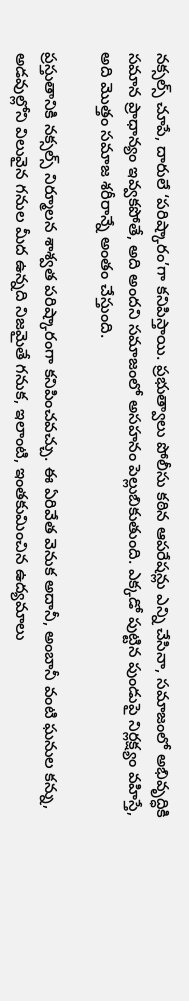నక్సల్స్ చూపే, దారులే ‘పరిష్కారం’గా కనిపిస్తాయి. ప్రభుత్వాలు పోలీసు కఠిన ఆపరేషన్లు ఎన్ని చేసినా, సమాజంలో అభివృద్ధికి సమాన ప్రాధాన్యం ఇవ్వకపోతే, అది అందని సమాజంలో అసహనం పెల్లుబికుతుంది. ఎక్కడో పుట్టిన పుండుపై నిర్లక్ష్యం వహిస్తే, అది మొత్తం సమాజ శరీరాన్నే అంతం చేస్తుంది.

ప్రస్తుతానికి నక్సల్స్ నిర్మూలన శాశ్వత పరిష్కారంగా కనిపించవచ్చు. ఈ ఏరివేత వెనుక అదానీ, అంబానీ వంటి ఘనుల కన్ను, అడవుల్లోని విలువైన గనుల మీద ఉన్నది నిజమైతే గనుక, ఇలాంటి, ఇంతకుమించిన ఉద్యమాలు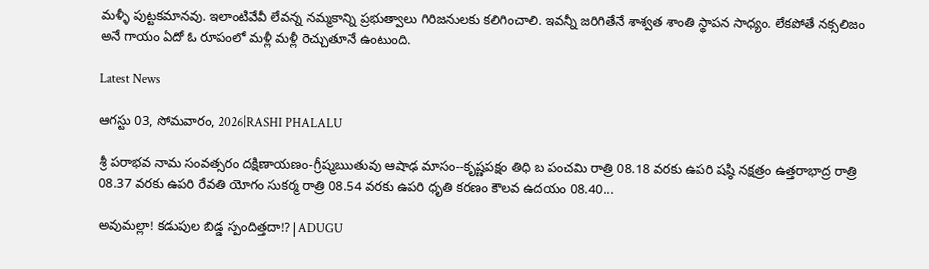మళ్ళీ పుట్టకమానవు. ఇలాంటివేవీ లేవన్న నమ్మకాన్ని ప్రభుత్వాలు గిరిజనులకు కలిగించాలి. ఇవన్నీ జరిగితేనే శాశ్వత శాంతి స్థాపన సాధ్యం. లేకపోతే నక్సలిజం అనే గాయం ఏదో ఓ రూపంలో మళ్లీ మళ్లీ రెచ్చుతూనే ఉంటుంది.

Latest News

ఆగస్టు 03, సోమవారం, 2026|RASHI PHALALU

శ్రీ పరాభవ నామ సంవత్సరం దక్షిణాయణం-గ్రీష్మఋతువు ఆషాఢ మాసం--కృష్ణపక్షం తిధి బ పంచమి రాత్రి 08.18 వరకు ఉపరి షష్ఠి నక్షత్రం ఉత్తరాభాద్ర రాత్రి 08.37 వరకు ఉపరి రేవతి యోగం సుకర్మ రాత్రి 08.54 వరకు ఉపరి ధృతి కరణం కౌలవ ఉదయం 08.40...

అవుమల్లా! కడుపుల బిడ్డ స్పందిత్తదా!?|ADUGU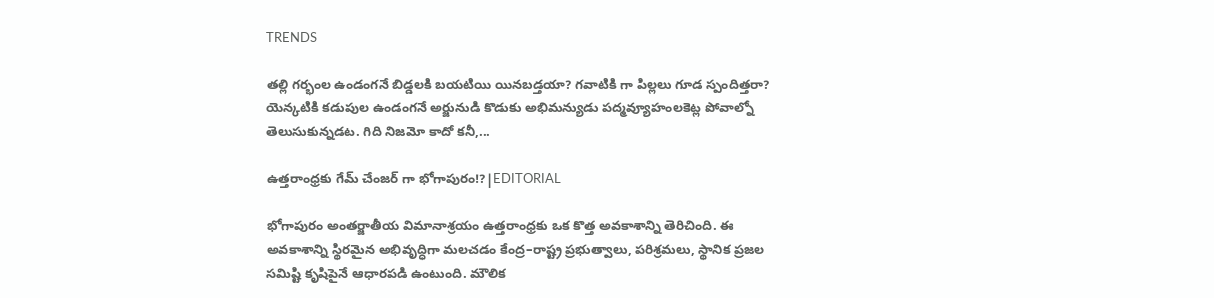TRENDS

తల్లి గర్భంల ఉండంగనే బిడ్డలకి బయటియి యినబడ్తయా? గవాటికి గా పిల్లలు గూడ స్పందిత్తరా? యెన్కటికి కడుపుల ఉండంగనే అర్జునుడి కొడుకు అభిమన్యుడు పద్మవ్యూహంలకెట్ల పోవాల్నో తెలుసుకున్నడట. గిది నిజమో కాదో కనీ,...

ఉత్తరాంధ్రకు గేమ్ చేంజర్ గా భోగాపురం!?|EDITORIAL

భోగాపురం అంతర్జాతీయ విమానాశ్రయం ఉత్తరాంధ్రకు ఒక కొత్త అవకాశాన్ని తెరిచింది. ఈ అవకాశాన్ని స్థిరమైన అభివృద్ధిగా మలచడం కేంద్ర–రాష్ట్ర ప్రభుత్వాలు, పరిశ్రమలు, స్థానిక ప్రజల సమిష్టి కృషిపైనే ఆధారపడి ఉంటుంది. మౌలిక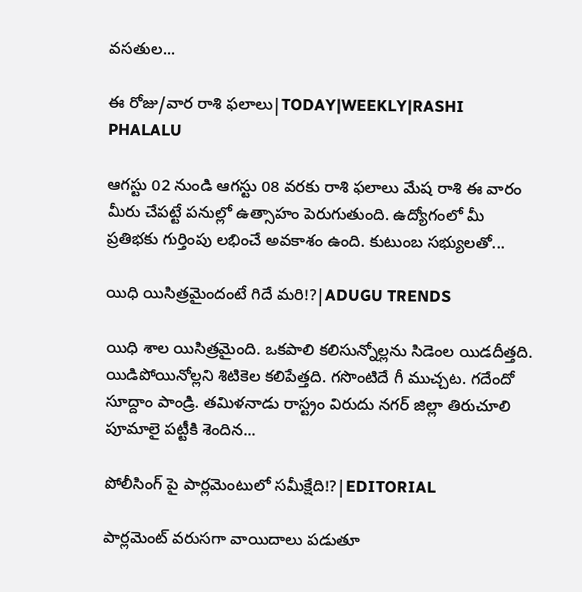వసతుల...

ఈ రోజు/వార రాశి ఫలాలు|TODAY|WEEKLY|RASHI PHALALU

ఆగస్టు 02 నుండి ఆగస్టు 08 వరకు రాశి ఫలాలు మేష రాశి ఈ వారం మీరు చేపట్టే పనుల్లో ఉత్సాహం పెరుగుతుంది. ఉద్యోగంలో మీ ప్రతిభకు గుర్తింపు లభించే అవకాశం ఉంది. కుటుంబ సభ్యులతో...

యిధి యిసిత్రమైందంటే గిదే మరి!?|ADUGU TRENDS

యిధి శాల యిసిత్రమైంది. ఒకపాలి కలిసున్నోల్లను సిడెంల యిడదీత్తది. యిడిపోయినోల్లని శిటికెల కలిపేత్తది. గసొంటిదే గీ ముచ్చట. గదేందో సూద్దాం పాండ్రి. తమిళనాడు రాస్ట్రం విరుదు నగర్ జిల్లా తిరుచూలి పూమాలై పట్టీకి శెందిన...

పోలీసింగ్ పై పార్లమెంటులో సమీక్షేది!?|EDITORIAL

పార్లమెంట్ వరుసగా వాయిదాలు పడుతూ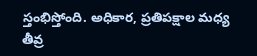స్తంభిస్తోంది. అధికార, ప్రతిపక్షాల మధ్య తీవ్ర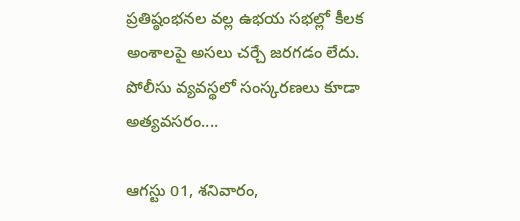ప్రతిష్ఠంభనల వల్ల ఉభయ సభల్లో కీలక అంశాలపై అసలు చర్చే జరగడం లేదు. పోలీసు వ్యవస్థలో సంస్కరణలు కూడా అత్యవసరం....

ఆగస్టు 01, శనివారం,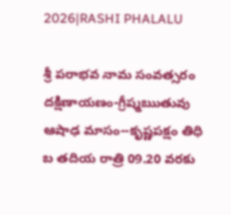2026|RASHI PHALALU

శ్రీ పరాభవ నామ సంవత్సరం దక్షిణాయణం-గ్రీష్మఋతువు ఆషాఢ మాసం--కృష్ణపక్షం తిధి బ తదియ రాత్రి 09.20 వరకు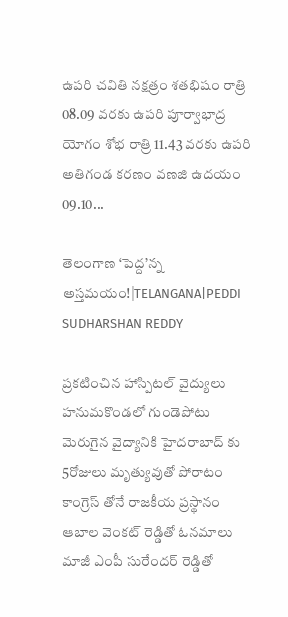ఉపరి చవితి నక్షత్రం శతభిషం రాత్రి 08.09 వరకు ఉపరి పూర్వాభాద్ర యోగం శోభ రాత్రి 11.43 వరకు ఉపరి అతిగండ కరణం వణజి ఉదయం 09.10...

తెలంగాణ ‘పెద్ద’న్న అస్తమయం!|TELANGANA|PEDDI SUDHARSHAN REDDY

ప్రకటించిన హాస్పిటల్ వైద్యులు హనుమకొండలో గుండెపోటు మెరుగైన వైద్యానికి హైదరాబాద్ కు 5రోజులు మృత్యువుతో పోరాటం కాంగ్రెస్ తోనే రాజకీయ ప్రస్థానం ఆబాల వెంకట్ రెడ్డితో ఓనమాలు మాజీ ఎంపీ సురేందర్ రెడ్డితో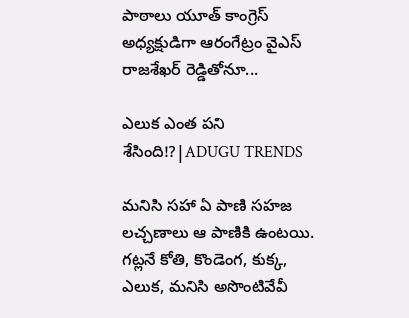పాఠాలు యూత్ కాంగ్రెస్ అధ్యక్షుడిగా ఆరంగేట్రం వైఎస్ రాజశేఖర్ రెడ్డితోనూ...

ఎలుక ఎంత పని శేసింది!?|ADUGU TRENDS

మనిసి సహా ఏ పాణి సహజ లచ్చణాలు ఆ పాణికి ఉంటయి. గట్లనే కోతి, కొండెంగ, కుక్క, ఎలుక, మనిసి అసొంటివేవీ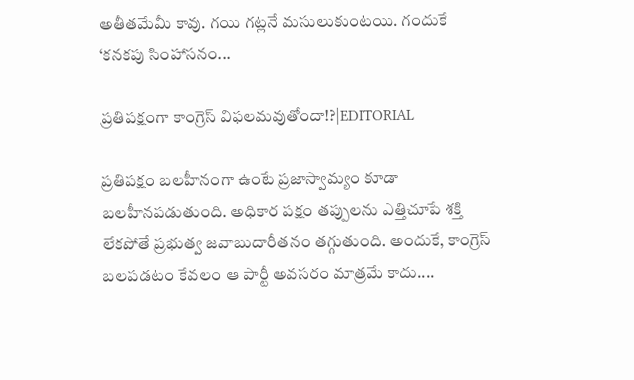అతీతమేమీ కావు. గయి గట్లనే మసులుకుంటయి. గందుకే ‘కనకపు సింహాసనం...

ప్రతిపక్షంగా కాంగ్రెస్ విఫలమవుతోందా!?|EDITORIAL

ప్రతిపక్షం బలహీనంగా ఉంటే ప్రజాస్వామ్యం కూడా బలహీనపడుతుంది. అధికార పక్షం తప్పులను ఎత్తిచూపే శక్తి లేకపోతే ప్రభుత్వ జవాబుదారీతనం తగ్గుతుంది. అందుకే, కాంగ్రెస్ బలపడటం కేవలం ఆ పార్టీ అవసరం మాత్రమే కాదు....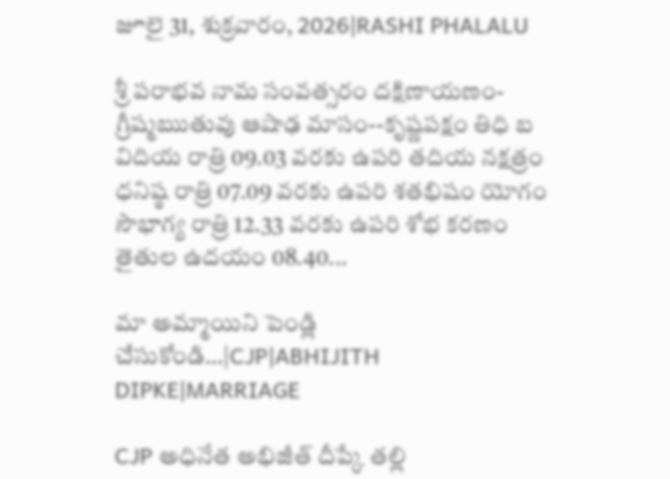జూలై 31, శుక్రవారం, 2026|RASHI PHALALU

శ్రీ పరాభవ నామ సంవత్సరం దక్షిణాయణం-గ్రీష్మఋతువు ఆషాఢ మాసం--కృష్ణపక్షం తిధి బ విదియ రాత్రి 09.03 వరకు ఉపరి తదియ నక్షత్రం ధనిష్ఠ రాత్రి 07.09 వరకు ఉపరి శతభిషం యోగం సౌభాగ్య రాత్రి 12.33 వరకు ఉపరి శోభ కరణం తైతుల ఉదయం 08.40...

మా అమ్మాయిని పెండ్లి చేసుకోండి…|CJP|ABHIJITH DIPKE|MARRIAGE

CJP అధినేత అభిజీత్ దీప్కే తల్లి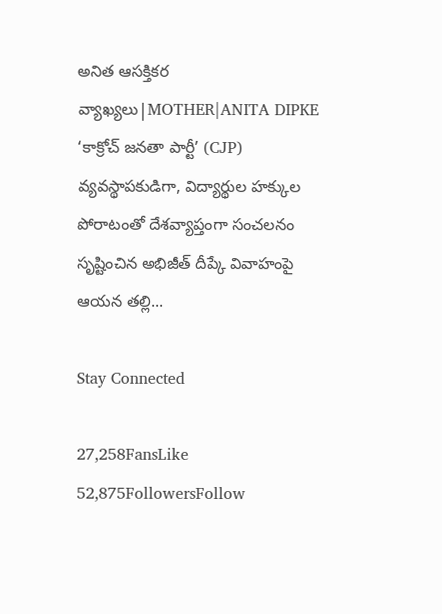అనిత ఆసక్తికర వ్యాఖ్యలు|MOTHER|ANITA DIPKE ‘కాక్రోచ్ జనతా పార్టీ’ (CJP) వ్యవస్థాపకుడిగా, విద్యార్థుల హక్కుల పోరాటంతో దేశవ్యాప్తంగా సంచలనం సృష్టించిన అభిజీత్ దీప్కే వివాహంపై ఆయన తల్లి...

Stay Connected

27,258FansLike
52,875FollowersFollow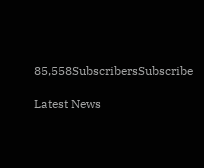85,558SubscribersSubscribe

Latest News